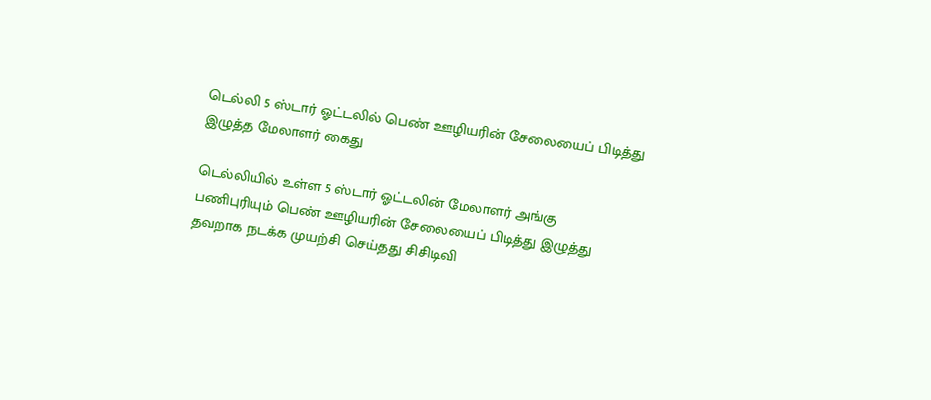டெல்லி 5 ஸ்டார் ஓட்டலில் பெண் ஊழியரின் சேலையைப் பிடித்து இழுத்த மேலாளர் கைது

டெல்லியில் உள்ள 5 ஸ்டார் ஓட்டலின் மேலாளர் அங்கு பணிபுரியும் பெண் ஊழியரின் சேலையைப் பிடித்து இழுத்து தவறாக நடக்க முயற்சி செய்தது சிசிடிவி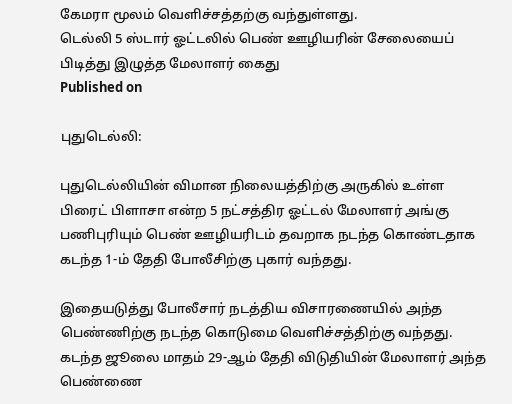கேமரா மூலம் வெளிச்சத்தற்கு வந்துள்ளது.
டெல்லி 5 ஸ்டார் ஓட்டலில் பெண் ஊழியரின் சேலையைப் பிடித்து இழுத்த மேலாளர் கைது
Published on

புதுடெல்லி:

புதுடெல்லியின் விமான நிலையத்திற்கு அருகில் உள்ள பிரைட் பிளாசா என்ற 5 நட்சத்திர ஓட்டல் மேலாளர் அங்கு பணிபுரியும் பெண் ஊழியரிடம் தவறாக நடந்த கொண்டதாக கடந்த 1-ம் தேதி போலீசிற்கு புகார் வந்தது.

இதையடுத்து போலீசார் நடத்திய விசாரணையில் அந்த பெண்ணிற்கு நடந்த கொடுமை வெளிச்சத்திற்கு வந்தது. கடந்த ஜூலை மாதம் 29-ஆம் தேதி விடுதியின் மேலாளர் அந்த பெண்ணை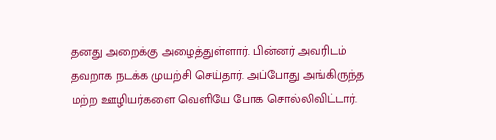தனது அறைக்கு அழைத்துள்ளார். பின்னர் அவரிடம் தவறாக நடக்க முயற்சி செய்தார். அப்போது அங்கிருந்த மற்ற ஊழியர்களை வெளியே போக சொல்லிவிட்டார்.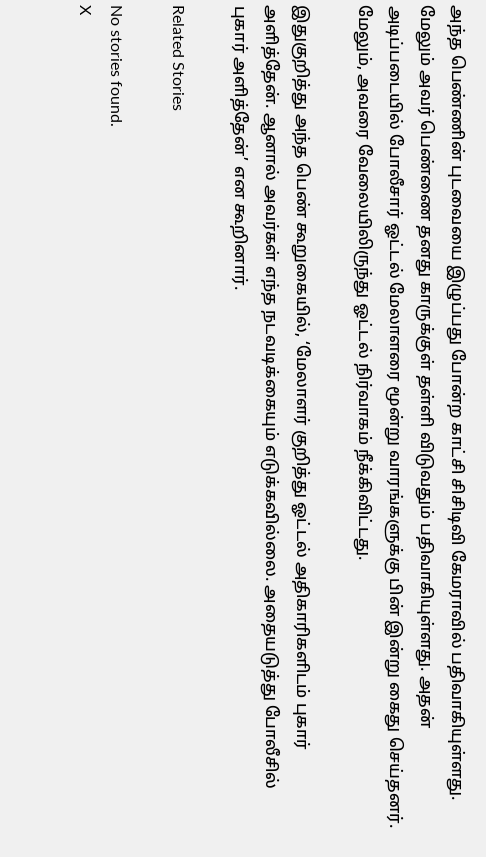அந்த பெண்ணின் புடவையை இழுப்பது போன்ற காட்சி சிசிடிவி கேமராவில் பதிவாகியுள்ளது. மேலும் அவர் பெண்ணை தனது காருக்குள் தள்ளி விடுவதும் பதிவாகியுள்ளது. அதன் அடிப்படையில் போலீசார் ஓட்டல் மேலாளரை மூன்று வாரங்களுக்கு பின் இன்று கைது செய்தனர். மேலும், அவரை வேலையிலிருந்து ஓட்டல் நிர்வாகம் நீக்கிவிட்டது.

இதுகுறித்து அந்த பெண் கூறுகையில், ‘மேலாளர் குறித்து ஓட்டல் அதிகாரிகளிடம் புகார் அளித்தேன். ஆனால் அவர்கள் எந்த நடவடிக்கையும் எடுக்கவில்லை. அதையடுத்து போலீசில் புகார் அளித்தேன்’ என கூறினார்.

Related Stories

No stories found.
X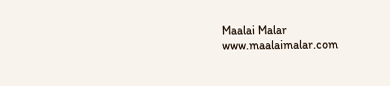Maalai Malar
www.maalaimalar.com